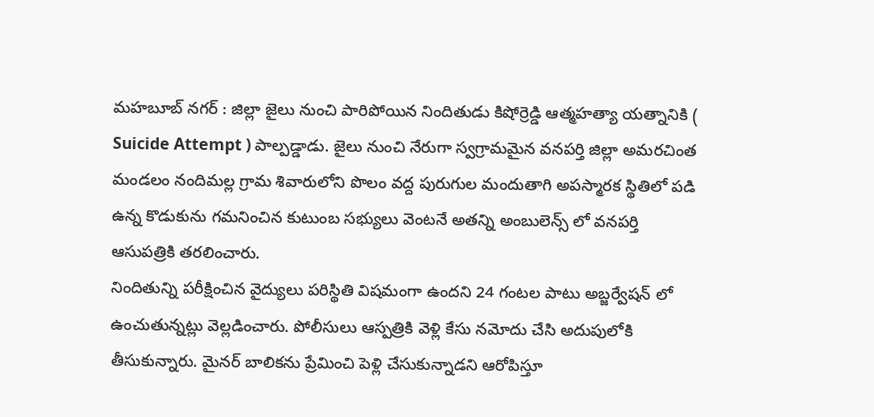మహబూబ్ నగర్ : జిల్లా జైలు నుంచి పారిపోయిన నిందితుడు కిషోర్రెడ్డి ఆత్మహత్యా యత్నానికి ( Suicide Attempt ) పాల్పడ్డాడు. జైలు నుంచి నేరుగా స్వగ్రామమైన వనపర్తి జిల్లా అమరచింత మండలం నందిమల్ల గ్రామ శివారులోని పొలం వద్ద పురుగుల మందుతాగి అపస్మారక స్థితిలో పడి ఉన్న కొడుకును గమనించిన కుటుంబ సభ్యులు వెంటనే అతన్ని అంబులెన్స్ లో వనపర్తి ఆసుపత్రికి తరలించారు.
నిందితున్ని పరీక్షించిన వైద్యులు పరిస్థితి విషమంగా ఉందని 24 గంటల పాటు అబ్జర్వేషన్ లో ఉంచుతున్నట్లు వెల్లడించారు. పోలీసులు ఆస్పత్రికి వెళ్లి కేసు నమోదు చేసి అదుపులోకి తీసుకున్నారు. మైనర్ బాలికను ప్రేమించి పెళ్లి చేసుకున్నాడని ఆరోపిస్తూ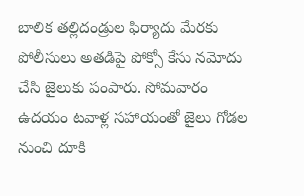బాలిక తల్లిదండ్రుల ఫిర్యాదు మేరకు పోలీసులు అతడిపై పోక్సో కేసు నమోదు చేసి జైలుకు పంపారు. సోమవారం ఉదయం టవాళ్ల సహాయంతో జైలు గోడల నుంచి దూకి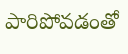పారిపోవడంతో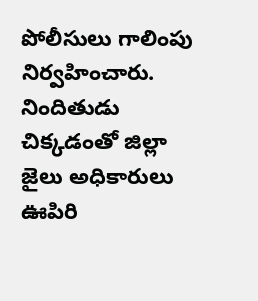పోలీసులు గాలింపు నిర్వహించారు. నిందితుడు చిక్కడంతో జిల్లా జైలు అధికారులు ఊపిరి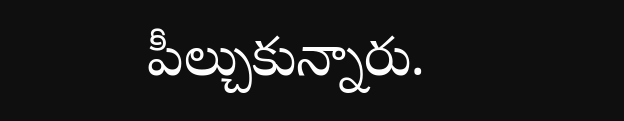పీల్చుకున్నారు.